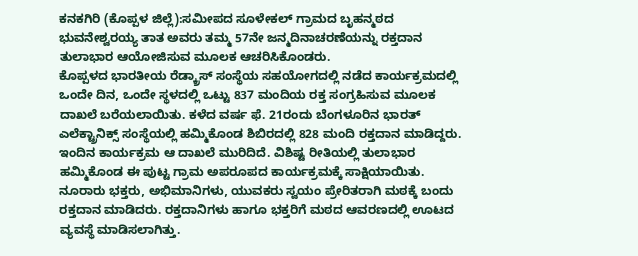ಕನಕಗಿರಿ (ಕೊಪ್ಪಳ ಜಿಲ್ಲೆ):ಸಮೀಪದ ಸೂಳೇಕಲ್ ಗ್ರಾಮದ ಬೃಹನ್ಮಠದ ಭುವನೇಶ್ವರಯ್ಯ ತಾತ ಅವರು ತಮ್ಮ 57ನೇ ಜನ್ಮದಿನಾಚರಣೆಯನ್ನು ರಕ್ತದಾನ ತುಲಾಭಾರ ಆಯೋಜಿಸುವ ಮೂಲಕ ಆಚರಿಸಿಕೊಂಡರು.
ಕೊಪ್ಪಳದ ಭಾರತೀಯ ರೆಡ್ಕ್ರಾಸ್ ಸಂಸ್ಥೆಯ ಸಹಯೋಗದಲ್ಲಿ ನಡೆದ ಕಾರ್ಯಕ್ರಮದಲ್ಲಿ ಒಂದೇ ದಿನ, ಒಂದೇ ಸ್ಥಳದಲ್ಲಿ ಒಟ್ಟು 837 ಮಂದಿಯ ರಕ್ತ ಸಂಗ್ರಹಿಸುವ ಮೂಲಕ ದಾಖಲೆ ಬರೆಯಲಾಯಿತು. ಕಳೆದ ವರ್ಷ ಫೆ. 21ರಂದು ಬೆಂಗಳೂರಿನ ಭಾರತ್ ಎಲೆಕ್ಟ್ರಾನಿಕ್ಸ್ ಸಂಸ್ಥೆಯಲ್ಲಿ ಹಮ್ಮಿಕೊಂಡ ಶಿಬಿರದಲ್ಲಿ 828 ಮಂದಿ ರಕ್ತದಾನ ಮಾಡಿದ್ದರು.
ಇಂದಿನ ಕಾರ್ಯಕ್ರಮ ಆ ದಾಖಲೆ ಮುರಿದಿದೆ. ವಿಶಿಷ್ಟ ರೀತಿಯಲ್ಲಿ ತುಲಾಭಾರ ಹಮ್ಮಿಕೊಂಡ ಈ ಪುಟ್ಟ ಗ್ರಾಮ ಅಪರೂಪದ ಕಾರ್ಯಕ್ರಮಕ್ಕೆ ಸಾಕ್ಷಿಯಾಯಿತು. ನೂರಾರು ಭಕ್ತರು, ಅಭಿಮಾನಿಗಳು, ಯುವಕರು ಸ್ವಯಂ ಪ್ರೇರಿತರಾಗಿ ಮಠಕ್ಕೆ ಬಂದು ರಕ್ತದಾನ ಮಾಡಿದರು. ರಕ್ತದಾನಿಗಳು ಹಾಗೂ ಭಕ್ತರಿಗೆ ಮಠದ ಆವರಣದಲ್ಲಿ ಊಟದ ವ್ಯವಸ್ಥೆ ಮಾಡಿಸಲಾಗಿತ್ತು.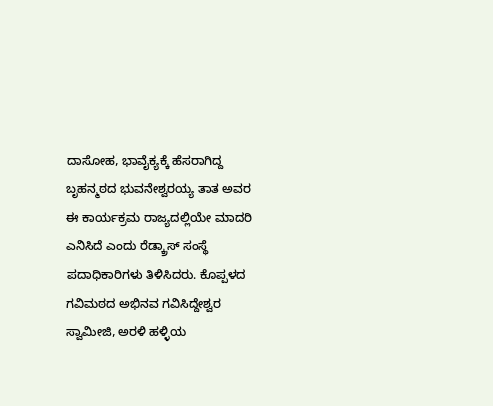ದಾಸೋಹ, ಭಾವೈಕ್ಯಕ್ಕೆ ಹೆಸರಾಗಿದ್ದ ಬೃಹನ್ಮಠದ ಭುವನೇಶ್ವರಯ್ಯ ತಾತ ಅವರ ಈ ಕಾರ್ಯಕ್ರಮ ರಾಜ್ಯದಲ್ಲಿಯೇ ಮಾದರಿ ಎನಿಸಿದೆ ಎಂದು ರೆಡ್ಕ್ರಾಸ್ ಸಂಸ್ಥೆ ಪದಾಧಿಕಾರಿಗಳು ತಿಳಿಸಿದರು. ಕೊಪ್ಪಳದ ಗವಿಮಠದ ಅಭಿನವ ಗವಿಸಿದ್ದೇಶ್ವರ ಸ್ವಾಮೀಜಿ, ಅರಳಿ ಹಳ್ಳಿಯ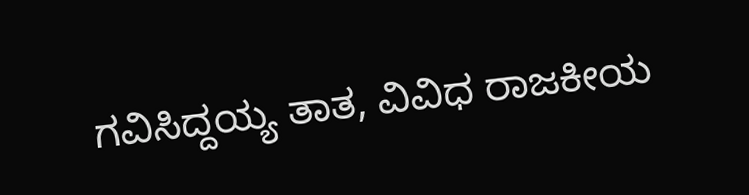ಗವಿಸಿದ್ದಯ್ಯ ತಾತ, ವಿವಿಧ ರಾಜಕೀಯ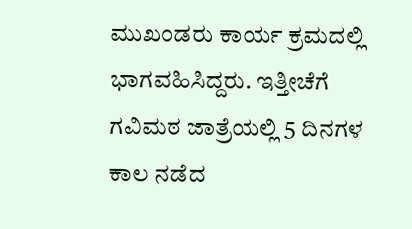ಮುಖಂಡರು ಕಾರ್ಯ ಕ್ರಮದಲ್ಲಿ ಭಾಗವಹಿಸಿದ್ದರು. ಇತ್ತೀಚೆಗೆ ಗವಿಮಠ ಜಾತ್ರೆಯಲ್ಲಿ 5 ದಿನಗಳ ಕಾಲ ನಡೆದ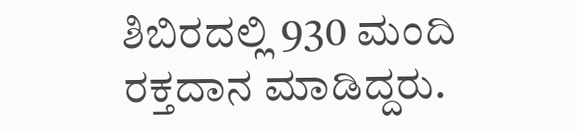ಶಿಬಿರದಲ್ಲಿ 930 ಮಂದಿ ರಕ್ತದಾನ ಮಾಡಿದ್ದರು.